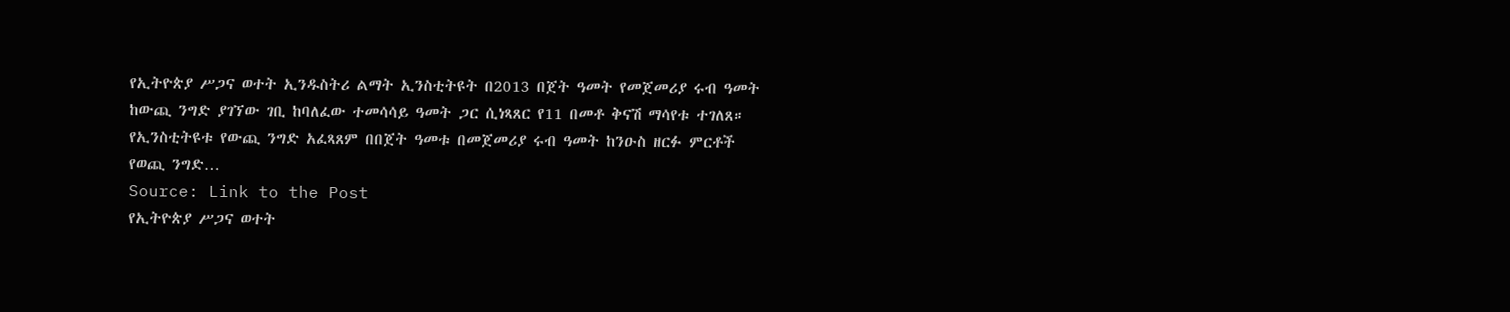የኢትዮጵያ ሥጋና ወተት ኢንዱስትሪ ልማት ኢንስቲትዩት በ2013 በጀት ዓመት የመጀመሪያ ሩብ ዓመት ከውጪ ንግድ ያገኘው ገቢ ከባለፈው ተመሳሳይ ዓመት ጋር ሲነጻጸር የ11 በመቶ ቅናሽ ማሳየቱ ተገለጸ። የኢንስቲትዩቱ የውጪ ንግድ አፈጻጸም በበጀት ዓመቱ በመጀመሪያ ሩብ ዓመት ከንዑስ ዘርፉ ምርቶች የወጪ ንግድ…
Source: Link to the Post
የኢትዮጵያ ሥጋና ወተት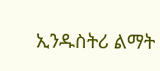ኢንዱስትሪ ልማት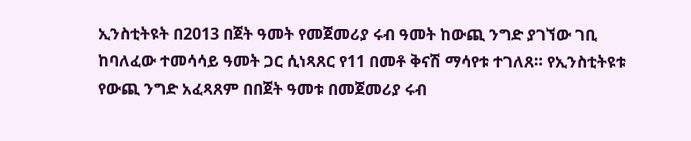ኢንስቲትዩት በ2013 በጀት ዓመት የመጀመሪያ ሩብ ዓመት ከውጪ ንግድ ያገኘው ገቢ ከባለፈው ተመሳሳይ ዓመት ጋር ሲነጻጸር የ11 በመቶ ቅናሽ ማሳየቱ ተገለጸ። የኢንስቲትዩቱ የውጪ ንግድ አፈጻጸም በበጀት ዓመቱ በመጀመሪያ ሩብ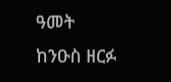ዓመት ከንዑስ ዘርፉ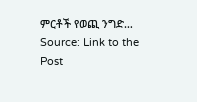ምርቶች የወጪ ንግድ…
Source: Link to the Post